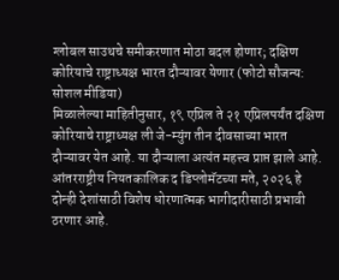ग्लोबल साउथचे समीकरणात मोठा बदल होणार; दक्षिण कोरियाचे राष्ट्राध्यक्ष भारत दौऱ्यावर येणार (फोटो सौजन्य: सोशल मीडिया)
मिळालेल्या माहितीनुसार, १९ एप्रिल ते २१ एप्रिलपर्यंत दक्षिण कोरियाचे राष्ट्राध्यक्ष ली जे-म्युंग तीन दीवसाच्या भारत दौऱ्यावर येत आहे. या दौऱ्याला अत्यंत महत्त्व प्राप्त झाले आहे. आंतरराष्ट्रीय नियतकालिक द डिप्लोमॅटच्या मते, २०२६ हे दोन्ही देशांसाठी विशेष धोरणात्मक भागीदारीसाठी प्रभावी ठरणार आहे.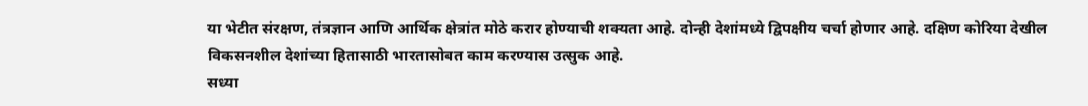या भेटीत संरक्षण, तंत्रज्ञान आणि आर्थिक क्षेत्रांत मोठे करार होण्याची शक्यता आहे. दोन्ही देशांमध्ये द्विपक्षीय चर्चा होणार आहे. दक्षिण कोरिया देखील विकसनशील देशांच्या हितासाठी भारतासोबत काम करण्यास उत्सुक आहे.
सध्या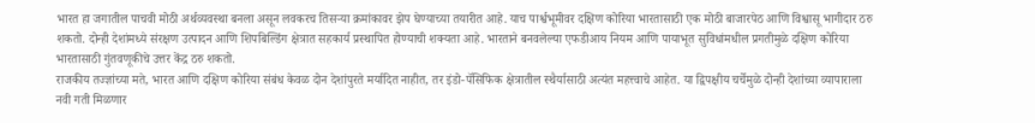भारत हा जगातील पाचवी मोठी अर्थव्यवस्था बनला असून लवकरच तिसऱ्या क्रमांकावर झेप घेण्याच्या तयारीत आहे. याच पार्श्वभूमीवर दक्षिण कोरिया भारतासाठी एक मोठी बाजारपेठ आणि विश्वासू भागीदार ठरु शकतो. दोन्ही देशांमध्ये संरक्षण उत्पादन आणि शिपबिल्डिंग क्षेत्रात सहकार्य प्रस्थापित होण्याची शक्यता आहे. भारताने बनवलेल्या एफडीआय नियम आणि पायाभूत सुविधांमधील प्रगतीमुळे दक्षिण कोरिया भारतासाठी गुंतवणूकीचे उत्तर केंद्र ठरु शकतो.
राजकीय तज्ज्ञांच्या मते, भारत आणि दक्षिण कोरिया संबंध केवळ दोन देशांपुरते मर्यादित नाहीत, तर इंडो-पॅसिफिक क्षेत्रातील स्थैर्यासाठी अत्यंत महत्त्वाचे आहेत. या द्विपक्षीय चर्चेमुळे दोन्ही देशांच्या व्यापाराला नवी गती मिळणार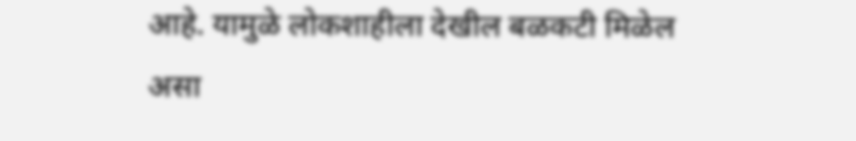आहे. यामुळे लोकशाहीला देखील बळकटी मिळेल असा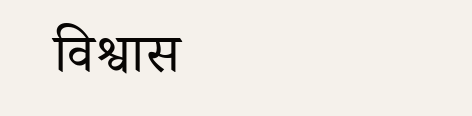विश्वास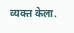व्यक्त केला.